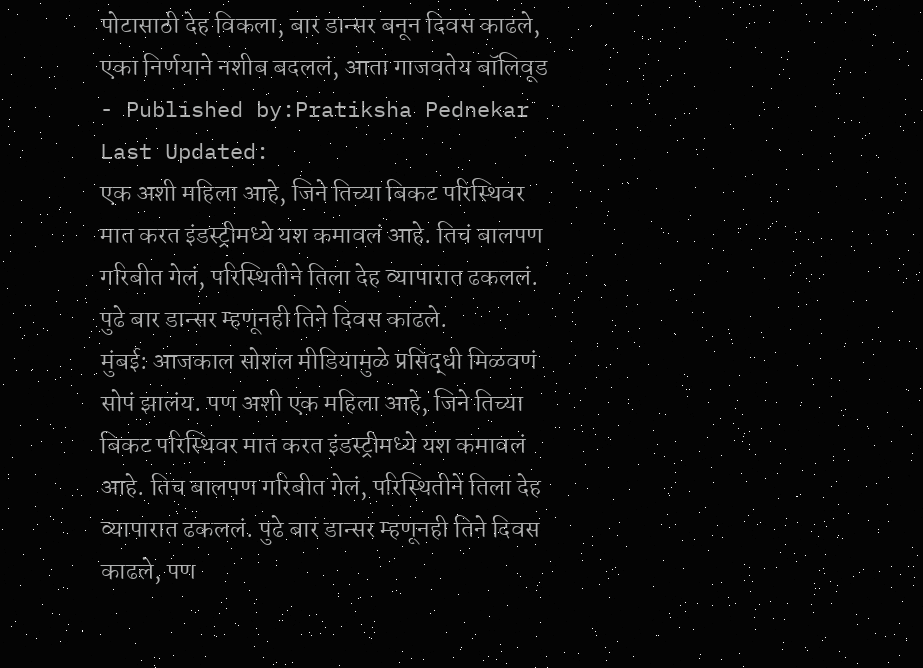पोटासाठी देह विकला, बार डान्सर बनून दिवस काढले, एका निर्णयाने नशीब बदललं, आता गाजवतेय बॉलिवूड
- Published by:Pratiksha Pednekar
Last Updated:
एक अशी महिला आहे, जिने तिच्या बिकट परिस्थिवर मात करत इंडस्ट्रीमध्ये यश कमावलं आहे. तिचं बालपण गरिबीत गेलं, परिस्थितीने तिला देह व्यापारात ढकललं. पुढे बार डान्सर म्हणूनही तिने दिवस काढले.
मुंबई: आजकाल सोशल मीडियामुळे प्रसिद्धी मिळवणं सोपं झालंय. पण अशी एक महिला आहे, जिने तिच्या बिकट परिस्थिवर मात करत इंडस्ट्रीमध्ये यश कमावलं आहे. तिच बालपण गरिबीत गेलं, परिस्थितीने तिला देह व्यापारात ढकललं. पुढे बार डान्सर म्हणूनही तिने दिवस काढले, पण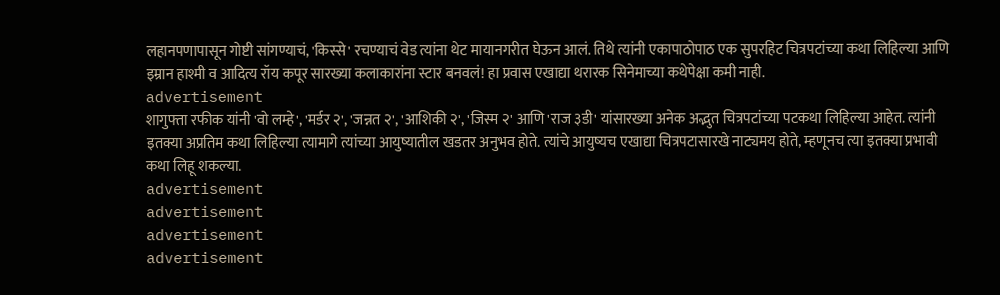लहानपणापासून गोष्टी सांगण्याचं, 'किस्से' रचण्याचं वेड त्यांना थेट मायानगरीत घेऊन आलं. तिथे त्यांनी एकापाठोपाठ एक सुपरहिट चित्रपटांच्या कथा लिहिल्या आणि इम्रान हाश्मी व आदित्य रॉय कपूर सारख्या कलाकारांना स्टार बनवलं! हा प्रवास एखाद्या थरारक सिनेमाच्या कथेपेक्षा कमी नाही.
advertisement
शागुफ्ता रफीक यांनी 'वो लम्हे', 'मर्डर २', 'जन्नत २', 'आशिकी २', 'जिस्म २' आणि 'राज ३डी' यांसारख्या अनेक अद्भुत चित्रपटांच्या पटकथा लिहिल्या आहेत. त्यांनी इतक्या अप्रतिम कथा लिहिल्या त्यामागे त्यांच्या आयुष्यातील खडतर अनुभव होते. त्यांचे आयुष्यच एखाद्या चित्रपटासारखे नाट्यमय होते, म्हणूनच त्या इतक्या प्रभावी कथा लिहू शकल्या.
advertisement
advertisement
advertisement
advertisement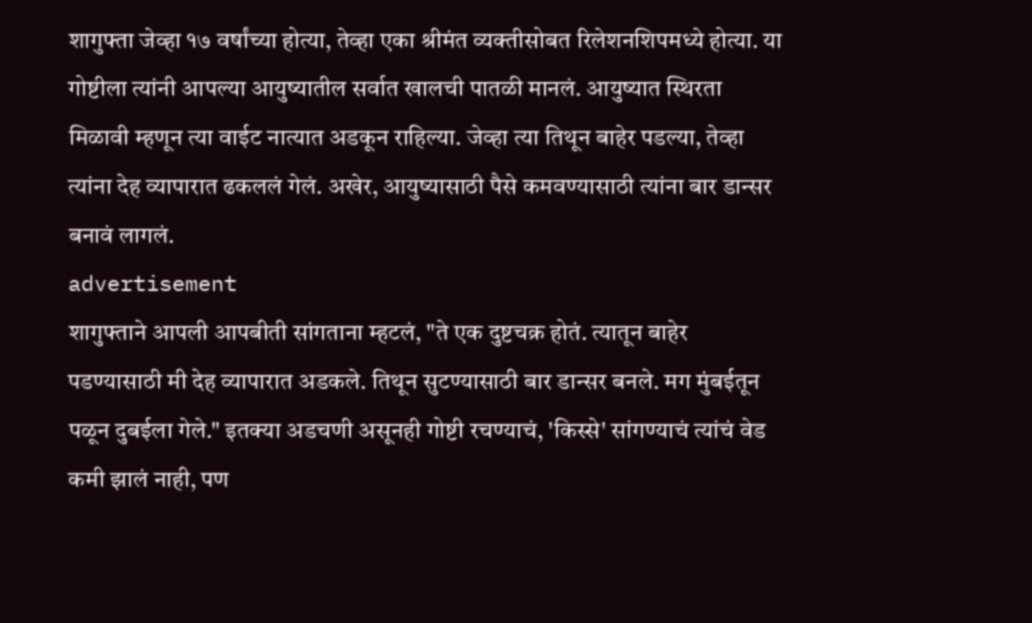शागुफ्ता जेव्हा १७ वर्षांच्या होत्या, तेव्हा एका श्रीमंत व्यक्तीसोबत रिलेशनशिपमध्ये होत्या. या गोष्टीला त्यांनी आपल्या आयुष्यातील सर्वात खालची पातळी मानलं. आयुष्यात स्थिरता मिळावी म्हणून त्या वाईट नात्यात अडकून राहिल्या. जेव्हा त्या तिथून बाहेर पडल्या, तेव्हा त्यांना देह व्यापारात ढकललं गेलं. अखेर, आयुष्यासाठी पैसे कमवण्यासाठी त्यांना बार डान्सर बनावं लागलं.
advertisement
शागुफ्ताने आपली आपबीती सांगताना म्हटलं, "ते एक दुष्टचक्र होतं. त्यातून बाहेर पडण्यासाठी मी देह व्यापारात अडकले. तिथून सुटण्यासाठी बार डान्सर बनले. मग मुंबईतून पळून दुबईला गेले." इतक्या अडचणी असूनही गोष्टी रचण्याचं, 'किस्से' सांगण्याचं त्यांचं वेड कमी झालं नाही, पण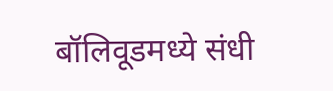बॉलिवूडमध्ये संधी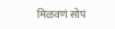मिळवणं सोपं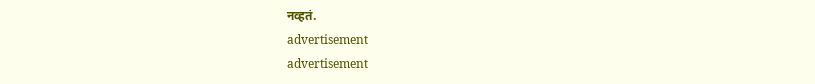नव्हतं.
advertisement
advertisement